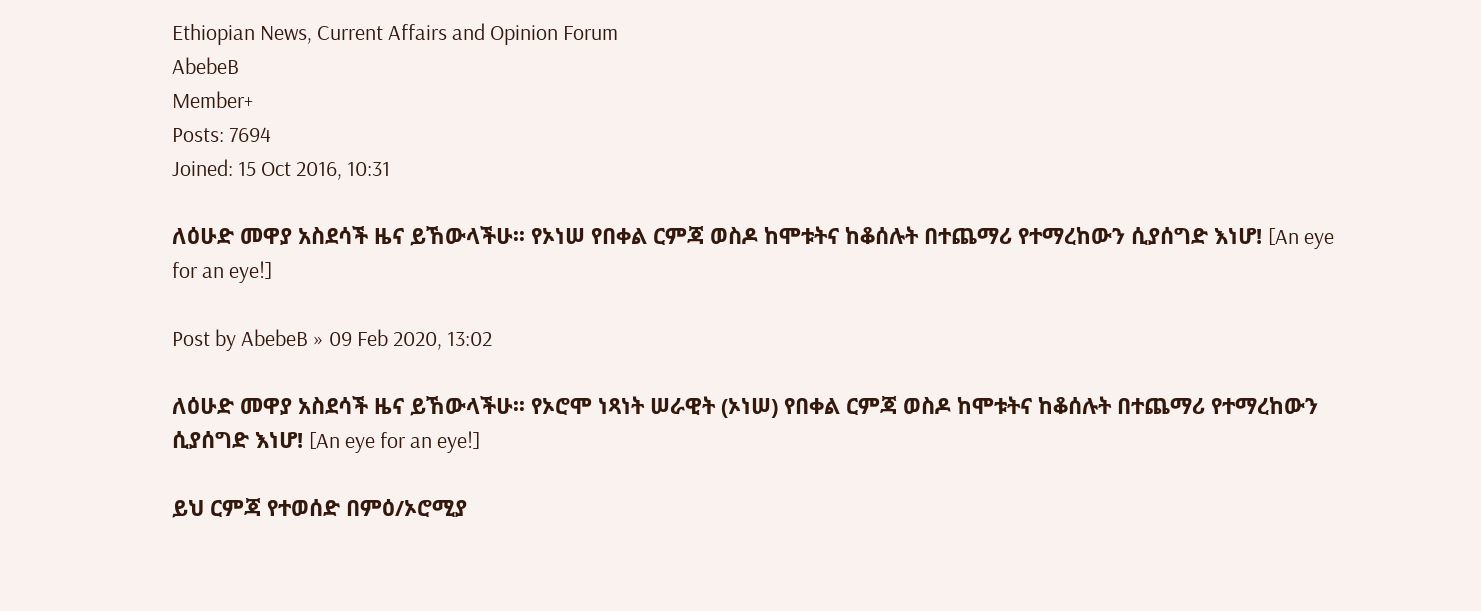Ethiopian News, Current Affairs and Opinion Forum
AbebeB
Member+
Posts: 7694
Joined: 15 Oct 2016, 10:31

ለዕሁድ መዋያ አስደሳች ዜና ይኸውላችሁ፡፡ የኦነሠ የበቀል ርምጃ ወስዶ ከሞቱትና ከቆሰሉት በተጨማሪ የተማረከውን ሲያሰግድ እነሆ! [An eye for an eye!]

Post by AbebeB » 09 Feb 2020, 13:02

ለዕሁድ መዋያ አስደሳች ዜና ይኸውላችሁ፡፡ የኦሮሞ ነጻነት ሠራዊት (ኦነሠ) የበቀል ርምጃ ወስዶ ከሞቱትና ከቆሰሉት በተጨማሪ የተማረከውን ሲያሰግድ እነሆ! [An eye for an eye!]

ይህ ርምጃ የተወሰድ በምዕ/ኦሮሚያ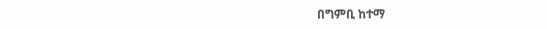በግምቢ ከተማ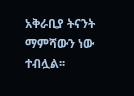አቅራቢያ ትናንት ማምሻውን ነው ተብሏል፡፡